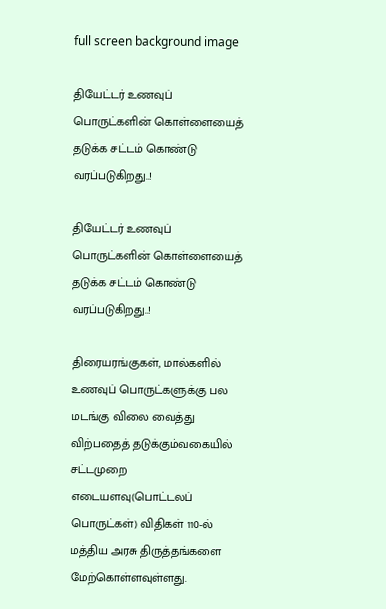full screen background image

தியேட்டர் உணவுப் பொருட்களின் கொள்ளையைத் தடுக்க சட்டம் கொண்டு வரப்படுகிறது..!

தியேட்டர் உணவுப் பொருட்களின் கொள்ளையைத் தடுக்க சட்டம் கொண்டு வரப்படுகிறது..!

திரையரங்குகள், மால்களில் உணவுப் பொருட்களுக்கு பல மடங்கு விலை வைத்து விற்பதைத் தடுக்கும்வகையில் சட்டமுறை எடையளவு(பொட்டலப் பொருட்கள்) விதிகள் 110-ல் மத்திய அரசு திருத்தங்களை மேற்கொள்ளவுள்ளது.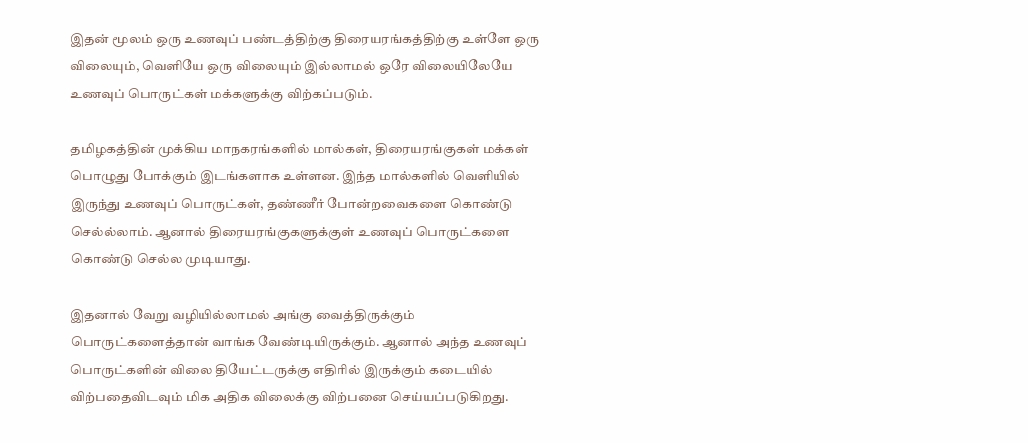இதன் மூலம் ஒரு உணவுப் பண்டத்திற்கு திரையரங்கத்திற்கு உள்ளே ஒரு விலையும், வெளியே ஒரு விலையும் இல்லாமல் ஒரே விலையிலேயே உணவுப் பொருட்கள் மக்களுக்கு விற்கப்படும்.

தமிழகத்தின் முக்கிய மாநகரங்களில் மால்கள், திரையரங்குகள் மக்கள் பொழுது போக்கும் இடங்களாக உள்ளன. இந்த மால்களில் வெளியில் இருந்து உணவுப் பொருட்கள், தண்ணீர் போன்றவைகளை கொண்டு செல்ல்லாம். ஆனால் திரையரங்குகளுக்குள் உணவுப் பொருட்களை கொண்டு செல்ல முடியாது.

இதனால் வேறு வழியில்லாமல் அங்கு வைத்திருக்கும் பொருட்களைத்தான் வாங்க வேண்டியிருக்கும். ஆனால் அந்த உணவுப் பொருட்களின் விலை தியேட்டருக்கு எதிரில் இருக்கும் கடையில் விற்பதைவிடவும் மிக அதிக விலைக்கு விற்பனை செய்யப்படுகிறது.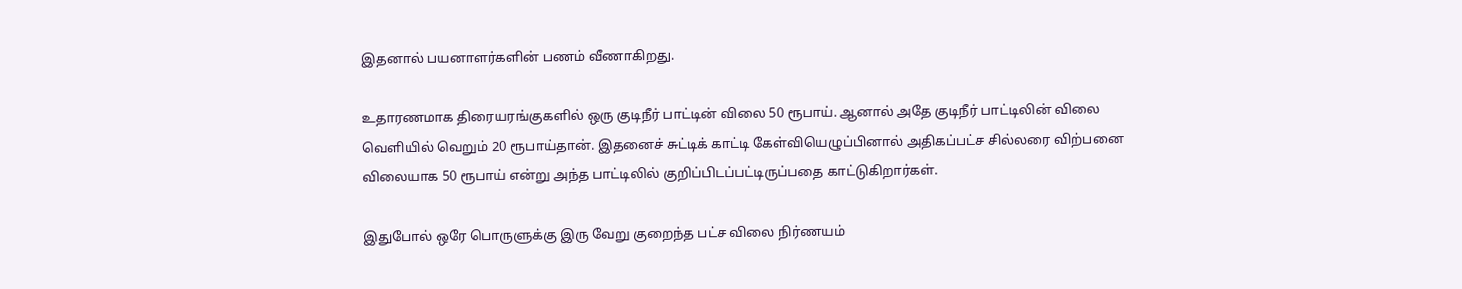இதனால் பயனாளர்களின் பணம் வீணாகிறது.

உதாரணமாக திரையரங்குகளில் ஒரு குடிநீர் பாட்டின் விலை 50 ரூபாய். ஆனால் அதே குடிநீர் பாட்டிலின் விலை வெளியில் வெறும் 20 ரூபாய்தான். இதனைச் சுட்டிக் காட்டி கேள்வியெழுப்பினால் அதிகப்பட்ச சில்லரை விற்பனை விலையாக 50 ரூபாய் என்று அந்த பாட்டிலில் குறிப்பிடப்பட்டிருப்பதை காட்டுகிறார்கள்.

இதுபோல் ஒரே பொருளுக்கு இரு வேறு குறைந்த பட்ச விலை நிர்ணயம்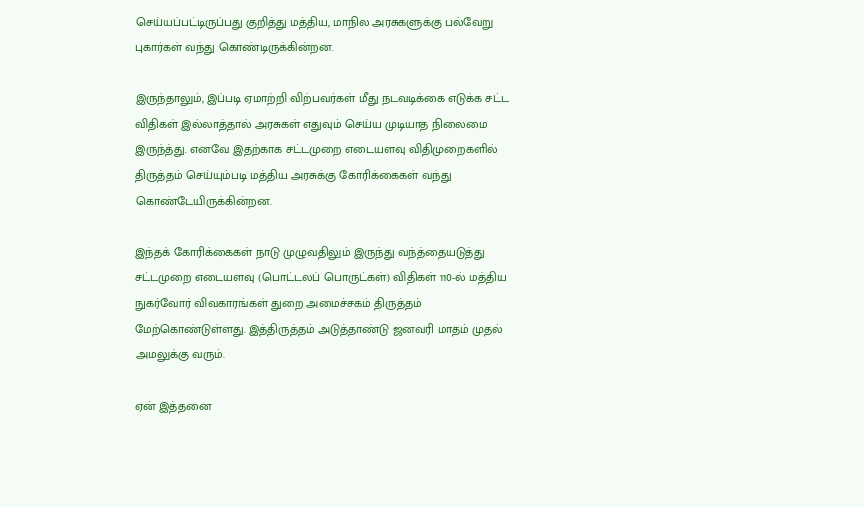செய்யப்பட்டிருப்பது குறித்து மத்திய, மாநில அரசுகளுக்கு பல்வேறு புகார்கள் வந்து கொண்டிருக்கின்றன.

இருந்தாலும், இப்படி ஏமாற்றி விற்பவர்கள் மீது நடவடிக்கை எடுக்க சட்ட விதிகள் இல்லாத்தால் அரசுகள் எதுவும் செய்ய முடியாத நிலைமை இருந்த்து. எனவே இதற்காக சட்டமுறை எடையளவு விதிமுறைகளில் திருத்தம் செய்யும்படி மத்திய அரசுக்கு கோரிக்கைகள் வந்து கொண்டேயிருக்கின்றன.

இந்தக் கோரிக்கைகள் நாடு முழுவதிலும் இருந்து வந்த்தையடுத்து சட்டமுறை எடையளவு (பொட்டலப் பொருட்கள்) விதிகள் 110-ல் மத்திய நுகர்வோர் விவகாரங்கள் துறை அமைச்சகம் திருத்தம் மேற்கொண்டுள்ளது. இத்திருத்தம் அடுத்தாண்டு ஜனவரி மாதம் முதல் அமலுக்கு வரும்.

ஏன் இத்தனை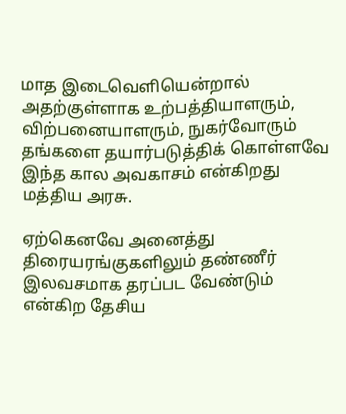மாத இடைவெளியென்றால் அதற்குள்ளாக உற்பத்தியாளரும், விற்பனையாளரும், நுகர்வோரும் தங்களை தயார்படுத்திக் கொள்ளவே இந்த கால அவகாசம் என்கிறது மத்திய அரசு.

ஏற்கெனவே அனைத்து திரையரங்குகளிலும் தண்ணீர் இலவசமாக தரப்பட வேண்டும் என்கிற தேசிய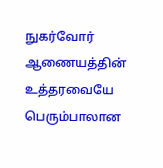நுகர்வோர் ஆணையத்தின் உத்தரவையே பெரும்பாலான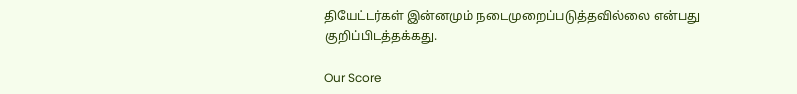தியேட்டர்கள் இன்னமும் நடைமுறைப்படுத்தவில்லை என்பது குறிப்பிடத்தக்கது.

Our Score